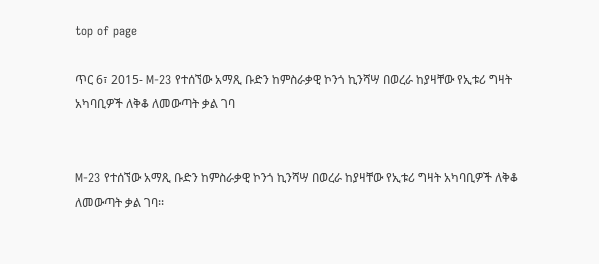top of page

ጥር 6፣ 2015- M-23 የተሰኘው አማጺ ቡድን ከምስራቃዊ ኮንጎ ኪንሻሣ በወረራ ከያዛቸው የኢቱሪ ግዛት አካባቢዎች ለቅቆ ለመውጣት ቃል ገባ


M-23 የተሰኘው አማጺ ቡድን ከምስራቃዊ ኮንጎ ኪንሻሣ በወረራ ከያዛቸው የኢቱሪ ግዛት አካባቢዎች ለቅቆ ለመውጣት ቃል ገባ፡፡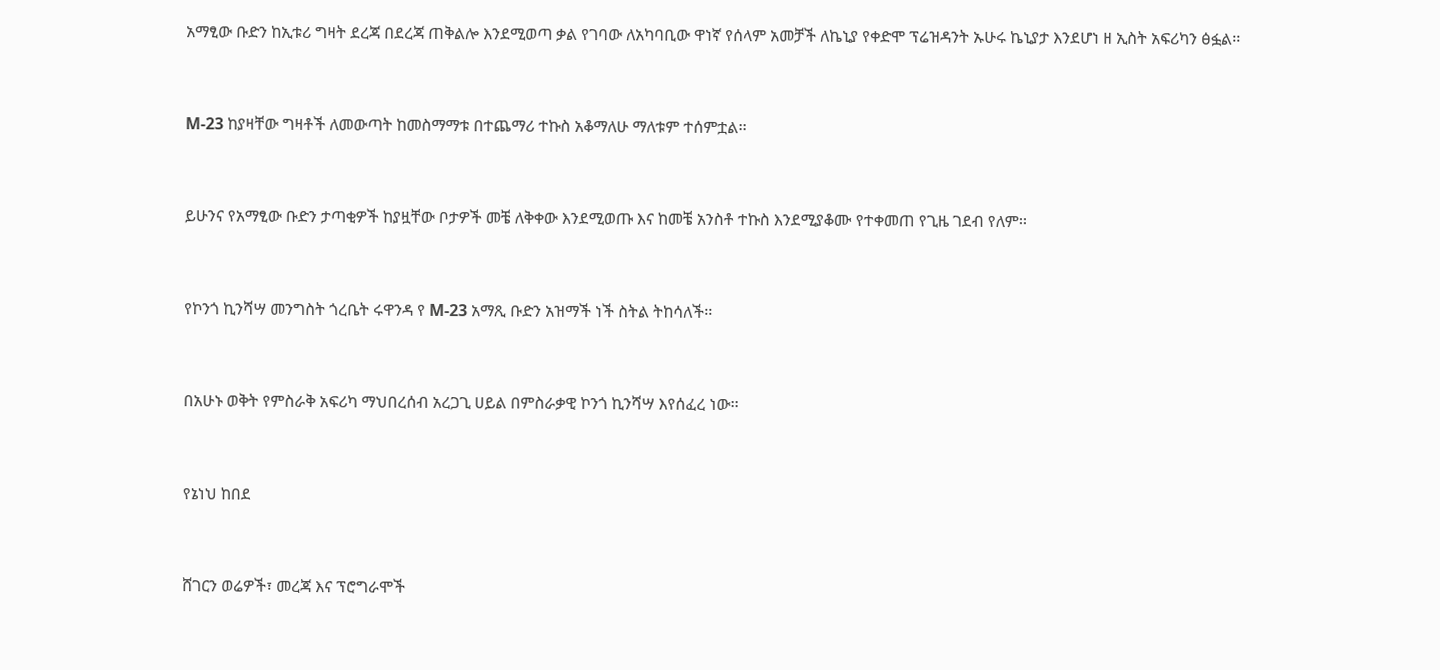አማፂው ቡድን ከኢቱሪ ግዛት ደረጃ በደረጃ ጠቅልሎ እንደሚወጣ ቃል የገባው ለአካባቢው ዋነኛ የሰላም አመቻች ለኬኒያ የቀድሞ ፕሬዝዳንት ኡሁሩ ኬኒያታ እንደሆነ ዘ ኢስት አፍሪካን ፅፏል፡፡


M-23 ከያዛቸው ግዛቶች ለመውጣት ከመስማማቱ በተጨማሪ ተኩስ አቆማለሁ ማለቱም ተሰምቷል፡፡


ይሁንና የአማፂው ቡድን ታጣቂዎች ከያዟቸው ቦታዎች መቼ ለቅቀው እንደሚወጡ እና ከመቼ አንስቶ ተኩስ እንደሚያቆሙ የተቀመጠ የጊዜ ገደብ የለም፡፡


የኮንጎ ኪንሻሣ መንግስት ጎረቤት ሩዋንዳ የ M-23 አማጺ ቡድን አዝማች ነች ስትል ትከሳለች፡፡


በአሁኑ ወቅት የምስራቅ አፍሪካ ማህበረሰብ አረጋጊ ሀይል በምስራቃዊ ኮንጎ ኪንሻሣ እየሰፈረ ነው፡፡


የኔነህ ከበደ


ሸገርን ወሬዎች፣ መረጃ እና ፕሮግራሞች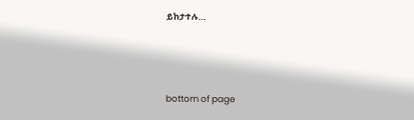ይከታተሉ…




bottom of page